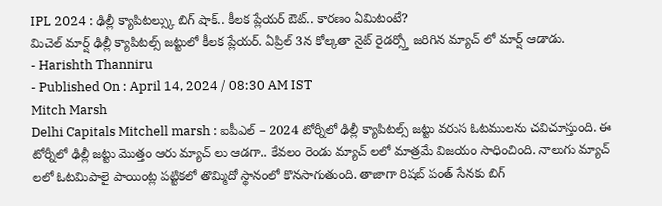IPL 2024 : ఢిల్లీ క్యాపిటల్స్కు బిగ్ షాక్.. కీలక ప్లేయర్ ఔట్.. కారణం ఏమిటంటే?
మిచెల్ మార్ష్ ఢిల్లీ క్యాపిటల్స్ జట్టులో కీలక ప్లేయర్. ఏప్రిల్ 3న కోల్కతా నైట్ రైడర్స్తో జరిగిన మ్యాచ్ లో మార్ష్ ఆడాడు.
- Harishth Thanniru
- Published On : April 14, 2024 / 08:30 AM IST
Mitch Marsh
Delhi Capitals Mitchell marsh : ఐపీఎల్ – 2024 టోర్నీలో ఢిల్లీ క్యాపిటల్స్ జట్టు వరుస ఓటములను చవిచూస్తుంది. ఈ టోర్నీలో ఢిల్లీ జట్టు మొత్తం ఆరు మ్యాచ్ లు ఆడగా.. కేవలం రెండు మ్యాచ్ లలో మాత్రమే విజయం సాధించింది. నాలుగు మ్యాచ్ లలో ఓటమిపాలై పాయింట్ల పట్టికలో తొమ్మిదో స్థానంలో కొనసాగుతుంది. తాజాగా రిషబ్ పంత్ సేనకు బిగ్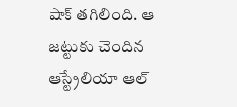షాక్ తగిలింది. ఆ జట్టుకు చెందిన ఆస్ట్రేలియా ఆల్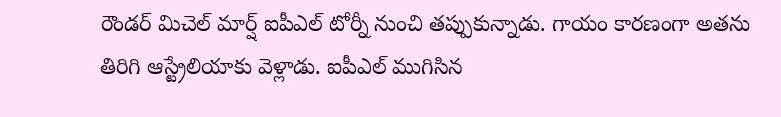రౌండర్ మిచెల్ మార్ష్ ఐపీఎల్ టోర్నీ నుంచి తప్పుకున్నాడు. గాయం కారణంగా అతను తిరిగి ఆస్ట్రేలియాకు వెళ్లాడు. ఐపీఎల్ ముగిసిన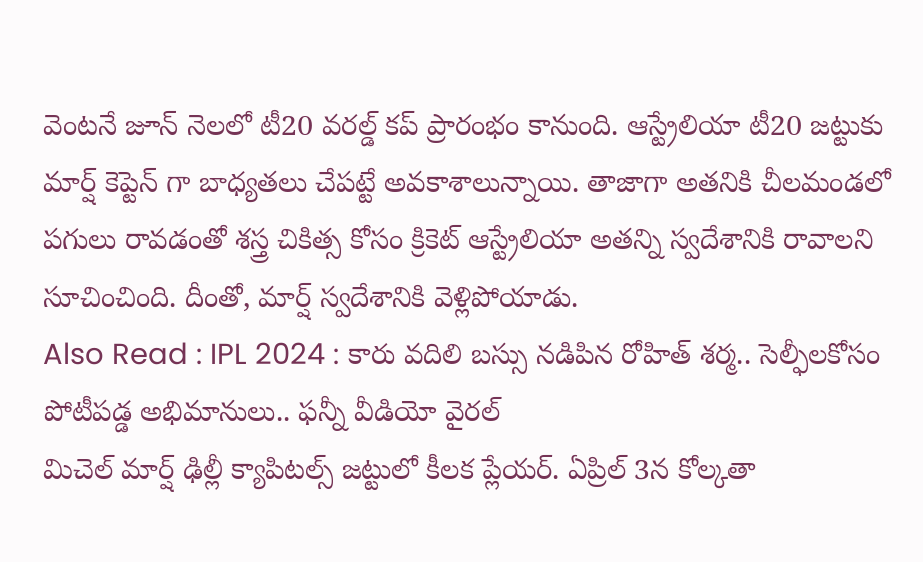వెంటనే జూన్ నెలలో టీ20 వరల్డ్ కప్ ప్రారంభం కానుంది. ఆస్ట్రేలియా టీ20 జట్టుకు మార్ష్ కెప్టెన్ గా బాధ్యతలు చేపట్టే అవకాశాలున్నాయి. తాజాగా అతనికి చీలమండలో పగులు రావడంతో శస్త్ర చికిత్స కోసం క్రికెట్ ఆస్ట్రేలియా అతన్ని స్వదేశానికి రావాలని సూచించింది. దీంతో, మార్ష్ స్వదేశానికి వెళ్లిపోయాడు.
Also Read : IPL 2024 : కారు వదిలి బస్సు నడిపిన రోహిత్ శర్మ.. సెల్ఫీలకోసం పోటీపడ్డ అభిమానులు.. ఫన్నీ వీడియో వైరల్
మిచెల్ మార్ష్ ఢిల్లీ క్యాపిటల్స్ జట్టులో కీలక ప్లేయర్. ఏప్రిల్ 3న కోల్కతా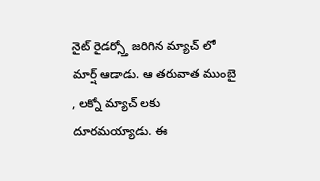నైట్ రైడర్స్తో జరిగిన మ్యాచ్ లో మార్ష్ ఆడాడు. ఆ తరువాత ముంబై , లక్నో మ్యాచ్ లకు దూరమయ్యాడు. ఈ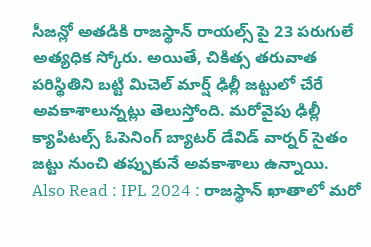సీజన్లో అతడికి రాజస్థాన్ రాయల్స్ పై 23 పరుగులే అత్యధిక స్కోరు. అయితే, చికిత్స తరువాత పరిస్థితిని బట్టి మిచెల్ మార్ష్ ఢిల్లీ జట్టులో చేరే అవకాశాలున్నట్లు తెలుస్తోంది. మరోవైపు ఢిల్లీ క్యాపిటల్స్ ఓపెనింగ్ బ్యాటర్ డేవిడ్ వార్నర్ సైతం జట్టు నుంచి తప్పుకునే అవకాశాలు ఉన్నాయి.
Also Read : IPL 2024 : రాజస్థాన్ ఖాతాలో మరో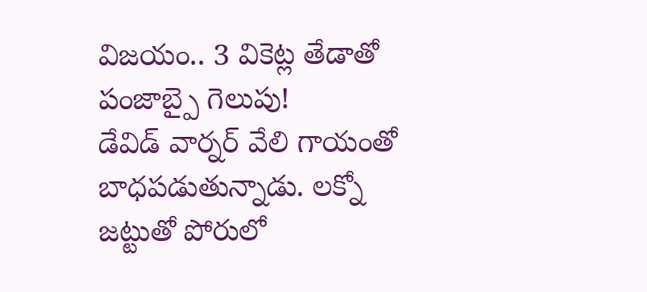విజయం.. 3 వికెట్ల తేడాతో పంజాబ్పై గెలుపు!
డేవిడ్ వార్నర్ వేలి గాయంతో బాధపడుతున్నాడు. లక్నో జట్టుతో పోరులో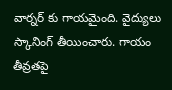వార్నర్ కు గాయమైంది. వైద్యులు స్కానింగ్ తీయించారు. గాయం తీవ్రతపై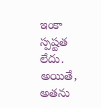ఇంకా స్పష్టత లేదు. అయితే, అతను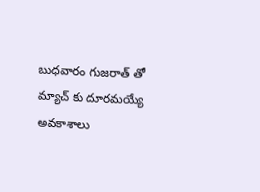బుధవారం గుజరాత్ తో మ్యాచ్ కు దూరమయ్యే అవకాశాలు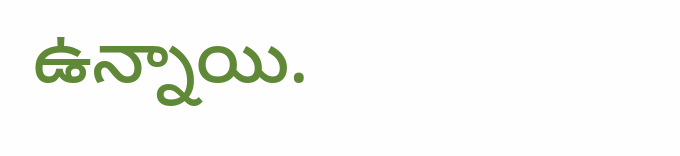ఉన్నాయి.